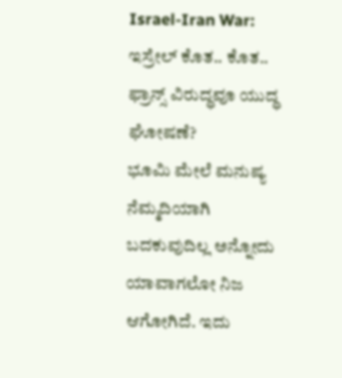Israel-Iran War: ಇಸ್ರೇಲ್ ಕೊತ.. ಕೊತ.. ಫ್ರಾನ್ಸ್ ವಿರುದ್ಧವೂ ಯುದ್ಧ ಘೋಷಣೆ?
ಭೂಮಿ ಮೇಲೆ ಮನುಷ್ಯ ನೆಮ್ಮದಿಯಾಗಿ ಬದಕುವುದಿಲ್ಲ ಅನ್ನೋದು ಯಾವಾಗಲೋ ನಿಜ ಆಗೋಗಿದೆ. ಇದು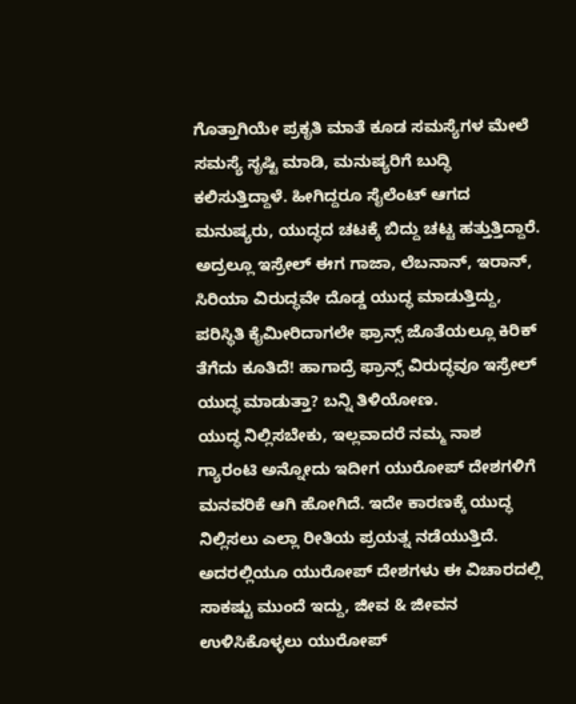ಗೊತ್ತಾಗಿಯೇ ಪ್ರಕೃತಿ ಮಾತೆ ಕೂಡ ಸಮಸ್ಯೆಗಳ ಮೇಲೆ ಸಮಸ್ಯೆ ಸೃಷ್ಟಿ ಮಾಡಿ, ಮನುಷ್ಯರಿಗೆ ಬುದ್ಧಿ ಕಲಿಸುತ್ತಿದ್ದಾಳೆ. ಹೀಗಿದ್ದರೂ ಸೈಲೆಂಟ್ ಆಗದ ಮನುಷ್ಯರು, ಯುದ್ಧದ ಚಟಕ್ಕೆ ಬಿದ್ದು ಚಟ್ಟ ಹತ್ತುತ್ತಿದ್ದಾರೆ. ಅದ್ರಲ್ಲೂ ಇಸ್ರೇಲ್ ಈಗ ಗಾಜಾ, ಲೆಬನಾನ್, ಇರಾನ್, ಸಿರಿಯಾ ವಿರುದ್ಧವೇ ದೊಡ್ಡ ಯುದ್ಧ ಮಾಡುತ್ತಿದ್ದು, ಪರಿಸ್ಥಿತಿ ಕೈಮೀರಿದಾಗಲೇ ಫ್ರಾನ್ಸ್ ಜೊತೆಯಲ್ಲೂ ಕಿರಿಕ್ ತೆಗೆದು ಕೂತಿದೆ! ಹಾಗಾದ್ರೆ ಫ್ರಾನ್ಸ್ ವಿರುದ್ಧವೂ ಇಸ್ರೇಲ್ ಯುದ್ಧ ಮಾಡುತ್ತಾ? ಬನ್ನಿ ತಿಳಿಯೋಣ.
ಯುದ್ಧ ನಿಲ್ಲಿಸಬೇಕು, ಇಲ್ಲವಾದರೆ ನಮ್ಮ ನಾಶ ಗ್ಯಾರಂಟಿ ಅನ್ನೋದು ಇದೀಗ ಯುರೋಪ್ ದೇಶಗಳಿಗೆ ಮನವರಿಕೆ ಆಗಿ ಹೋಗಿದೆ. ಇದೇ ಕಾರಣಕ್ಕೆ ಯುದ್ಧ ನಿಲ್ಲಿಸಲು ಎಲ್ಲಾ ರೀತಿಯ ಪ್ರಯತ್ನ ನಡೆಯುತ್ತಿದೆ. ಅದರಲ್ಲಿಯೂ ಯುರೋಪ್ ದೇಶಗಳು ಈ ವಿಚಾರದಲ್ಲಿ ಸಾಕಷ್ಟು ಮುಂದೆ ಇದ್ದು, ಜೀವ & ಜೀವನ ಉಳಿಸಿಕೊಳ್ಳಲು ಯುರೋಪ್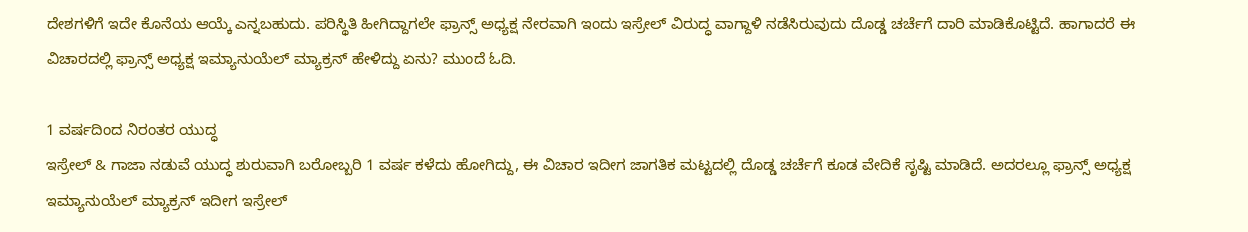ದೇಶಗಳಿಗೆ ಇದೇ ಕೊನೆಯ ಆಯ್ಕೆ ಎನ್ನಬಹುದು. ಪರಿಸ್ಥಿತಿ ಹೀಗಿದ್ದಾಗಲೇ ಫ್ರಾನ್ಸ್ ಅಧ್ಯಕ್ಷ ನೇರವಾಗಿ ಇಂದು ಇಸ್ರೇಲ್ ವಿರುದ್ಧ ವಾಗ್ದಾಳಿ ನಡೆಸಿರುವುದು ದೊಡ್ಡ ಚರ್ಚೆಗೆ ದಾರಿ ಮಾಡಿಕೊಟ್ಟಿದೆ. ಹಾಗಾದರೆ ಈ ವಿಚಾರದಲ್ಲಿ ಫ್ರಾನ್ಸ್ ಅಧ್ಯಕ್ಷ ಇಮ್ಯಾನುಯೆಲ್ ಮ್ಯಾಕ್ರನ್ ಹೇಳಿದ್ದು ಏನು? ಮುಂದೆ ಓದಿ.

1 ವರ್ಷದಿಂದ ನಿರಂತರ ಯುದ್ಧ
ಇಸ್ರೇಲ್ & ಗಾಜಾ ನಡುವೆ ಯುದ್ಧ ಶುರುವಾಗಿ ಬರೋಬ್ಬರಿ 1 ವರ್ಷ ಕಳೆದು ಹೋಗಿದ್ದು, ಈ ವಿಚಾರ ಇದೀಗ ಜಾಗತಿಕ ಮಟ್ಟದಲ್ಲಿ ದೊಡ್ಡ ಚರ್ಚೆಗೆ ಕೂಡ ವೇದಿಕೆ ಸೃಷ್ಟಿ ಮಾಡಿದೆ. ಅದರಲ್ಲೂ ಫ್ರಾನ್ಸ್ ಅಧ್ಯಕ್ಷ ಇಮ್ಯಾನುಯೆಲ್ ಮ್ಯಾಕ್ರನ್ ಇದೀಗ ಇಸ್ರೇಲ್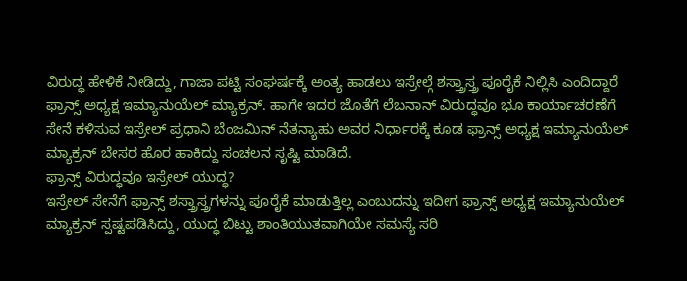ವಿರುದ್ಧ ಹೇಳಿಕೆ ನೀಡಿದ್ದು, ಗಾಜಾ ಪಟ್ಟಿ ಸಂಘರ್ಷಕ್ಕೆ ಅಂತ್ಯ ಹಾಡಲು ಇಸ್ರೇಲ್ಗೆ ಶಸ್ತ್ರಾಸ್ತ್ರ ಪೂರೈಕೆ ನಿಲ್ಲಿಸಿ ಎಂದಿದ್ದಾರೆ ಫ್ರಾನ್ಸ್ ಅಧ್ಯಕ್ಷ ಇಮ್ಯಾನುಯೆಲ್ ಮ್ಯಾಕ್ರನ್. ಹಾಗೇ ಇದರ ಜೊತೆಗೆ ಲೆಬನಾನ್ ವಿರುದ್ಧವೂ ಭೂ ಕಾರ್ಯಾಚರಣೆಗೆ ಸೇನೆ ಕಳಿಸುವ ಇಸ್ರೇಲ್ ಪ್ರಧಾನಿ ಬೆಂಜಮಿನ್ ನೆತನ್ಯಾಹು ಅವರ ನಿರ್ಧಾರಕ್ಕೆ ಕೂಡ ಫ್ರಾನ್ಸ್ ಅಧ್ಯಕ್ಷ ಇಮ್ಯಾನುಯೆಲ್ ಮ್ಯಾಕ್ರನ್ ಬೇಸರ ಹೊರ ಹಾಕಿದ್ದು ಸಂಚಲನ ಸೃಷ್ಟಿ ಮಾಡಿದೆ.
ಫ್ರಾನ್ಸ್ ವಿರುದ್ಧವೂ ಇಸ್ರೇಲ್ ಯುದ್ಧ?
ಇಸ್ರೇಲ್ ಸೇನೆಗೆ ಫ್ರಾನ್ಸ್ ಶಸ್ತ್ರಾಸ್ತ್ರಗಳನ್ನು ಪೂರೈಕೆ ಮಾಡುತ್ತಿಲ್ಲ ಎಂಬುದನ್ನು ಇದೀಗ ಫ್ರಾನ್ಸ್ ಅಧ್ಯಕ್ಷ ಇಮ್ಯಾನುಯೆಲ್ ಮ್ಯಾಕ್ರನ್ ಸ್ಪಷ್ಟಪಡಿಸಿದ್ದು, ಯುದ್ಧ ಬಿಟ್ಟು ಶಾಂತಿಯುತವಾಗಿಯೇ ಸಮಸ್ಯೆ ಸರಿ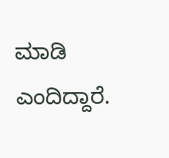ಮಾಡಿ ಎಂದಿದ್ದಾರೆ.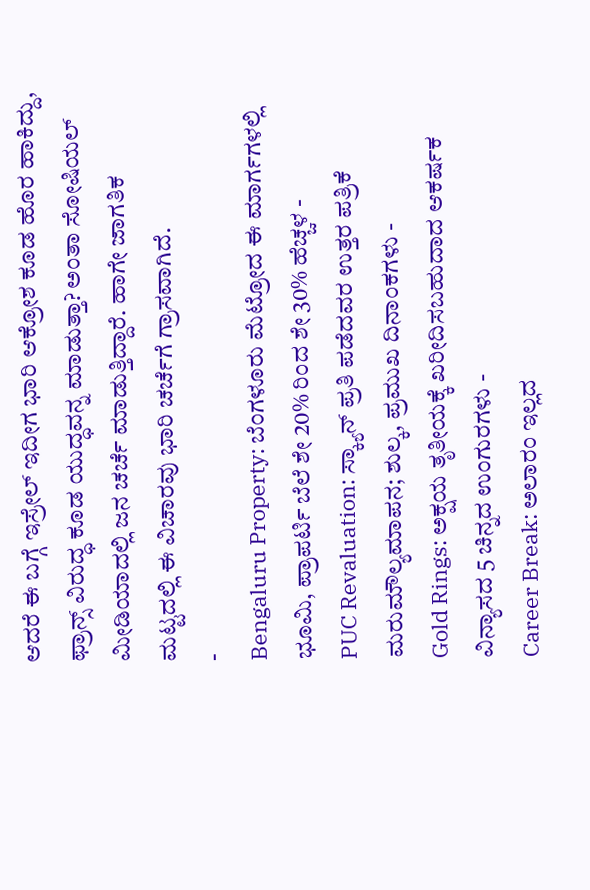ಆದರೆ ಈ ಬಗ್ಗೆ ಇಸ್ರೇಲ್ ಇದೀಗ ಭಾರಿ ಆಕ್ರೋಶ ಕೂಡ ಹೊರ ಹಾಕಿದ್ದು, ಫ್ರಾನ್ಸ್ ವಿರುದ್ಧ ಕೂಡ ಯುದ್ಧವನ್ನ ಮಾಡುತ್ತಾ? ಅಂತಾ ಸೋಷಿಯಲ್ ಮೀಡಿಯಾದಲ್ಲಿ ಜನ ಚರ್ಚೆ ಮಾಡುತ್ತಿದ್ದಾರೆ. ಹಾಗೇ ಜಾಗತಿಕ ಮಟ್ಟದಲ್ಲಿ ಈ ವಿಚಾರವು ಭಾರಿ ಚರ್ಚೆಗೆ ಗ್ರಾಸವಾಗಿದೆ.
-
Bengaluru Property: ಬೆಂಗಳೂರು ಮೆಟ್ರೋದ ಈ ಮಾರ್ಗಗಳಲ್ಲಿ ಭೂಮಿ, ಪ್ರಾಪರ್ಟಿ ಬೆಲೆ ಶೇ 20% ರಿಂದ ಶೇ 30% ಹೆಚ್ಚಳ -
PUC Revaluation: ಸ್ಕ್ಯಾನ್ ಪ್ರತಿ ಪಡೆದವರ ಉತ್ತರ ಪತ್ರಿಕೆ ಮರುಮೌಲ್ಯಮಾಪನ; ಶುಲ್ಕ, ಪ್ರಮುಖ ದಿನಾಂಕಗಳು -
Gold Rings: ಅಕ್ಷಯ ತೃತೀಯಕ್ಕೆ ಖರೀದಿಸಬಹುದಾದ ಆಕರ್ಷಕ ವಿನ್ಯಾಸದ 5 ಚಿನ್ನದ ಉಂಗುರಗಳು -
Career Break: ಅಲಾರಂ ಇಲ್ಲದ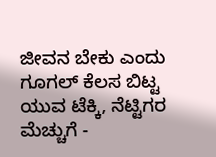ಜೀವನ ಬೇಕು ಎಂದು ಗೂಗಲ್ ಕೆಲಸ ಬಿಟ್ಟ ಯುವ ಟೆಕ್ಕಿ, ನೆಟ್ಟಿಗರ ಮೆಚ್ಚುಗೆ -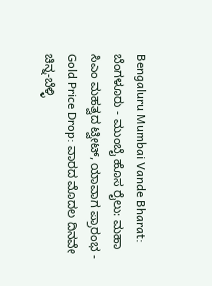Bengaluru Mumbai Vande Bharat: ಬೆಂಗಳೂರು - ಮುಂಬೈ ಹೊಸ ರೈಲು: ಮಹಾ ಸಿಎಂ ಮಹತ್ವದ ಟ್ವೀಟ್, ಯಾವಾಗ ಪ್ರಾರಂಭ -
Gold Price Drop: ವಾರದ ಮೊದಲ ದಿನವೇ ಚಿನ್ನ-ಬೆಳ್ಳಿ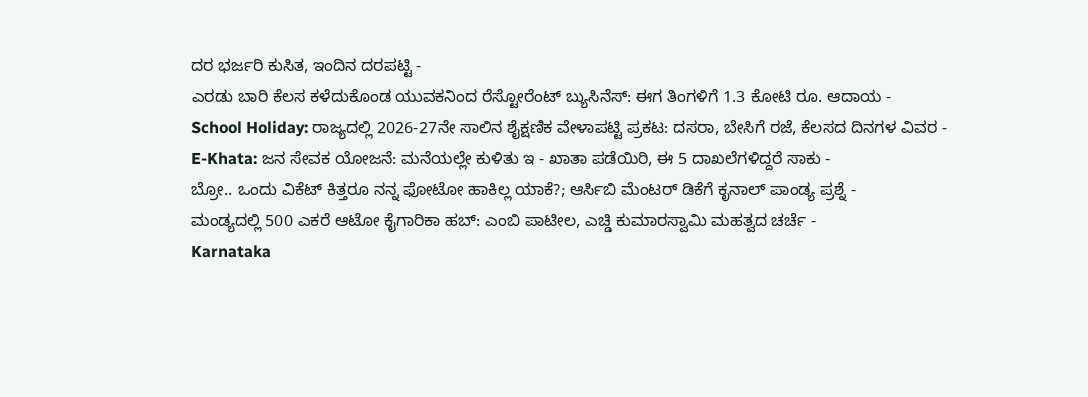ದರ ಭರ್ಜರಿ ಕುಸಿತ, ಇಂದಿನ ದರಪಟ್ಟಿ -
ಎರಡು ಬಾರಿ ಕೆಲಸ ಕಳೆದುಕೊಂಡ ಯುವಕನಿಂದ ರೆಸ್ಟೋರೆಂಟ್ ಬ್ಯುಸಿನೆಸ್: ಈಗ ತಿಂಗಳಿಗೆ 1.3 ಕೋಟಿ ರೂ. ಆದಾಯ -
School Holiday: ರಾಜ್ಯದಲ್ಲಿ 2026-27ನೇ ಸಾಲಿನ ಶೈಕ್ಷಣಿಕ ವೇಳಾಪಟ್ಟಿ ಪ್ರಕಟ: ದಸರಾ, ಬೇಸಿಗೆ ರಜೆ, ಕೆಲಸದ ದಿನಗಳ ವಿವರ -
E-Khata: ಜನ ಸೇವಕ ಯೋಜನೆ: ಮನೆಯಲ್ಲೇ ಕುಳಿತು ಇ - ಖಾತಾ ಪಡೆಯಿರಿ, ಈ 5 ದಾಖಲೆಗಳಿದ್ದರೆ ಸಾಕು -
ಬ್ರೋ.. ಒಂದು ವಿಕೆಟ್ ಕಿತ್ತರೂ ನನ್ನ ಫೋಟೋ ಹಾಕಿಲ್ಲ ಯಾಕೆ?; ಆರ್ಸಿಬಿ ಮೆಂಟರ್ ಡಿಕೆಗೆ ಕೃನಾಲ್ ಪಾಂಡ್ಯ ಪ್ರಶ್ನೆ -
ಮಂಡ್ಯದಲ್ಲಿ 500 ಎಕರೆ ಆಟೋ ಕೈಗಾರಿಕಾ ಹಬ್: ಎಂಬಿ ಪಾಟೀಲ, ಎಚ್ಡಿ ಕುಮಾರಸ್ವಾಮಿ ಮಹತ್ವದ ಚರ್ಚೆ -
Karnataka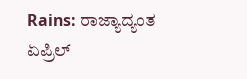Rains: ರಾಜ್ಯಾದ್ಯಂತ ಏಪ್ರಿಲ್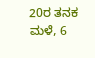20ರ ತನಕ ಮಳೆ, 6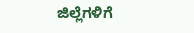ಜಿಲ್ಲೆಗಳಿಗೆ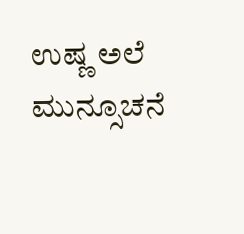ಉಷ್ಣ ಅಲೆ ಮುನ್ಸೂಚನೆ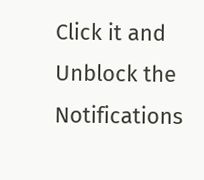Click it and Unblock the Notifications